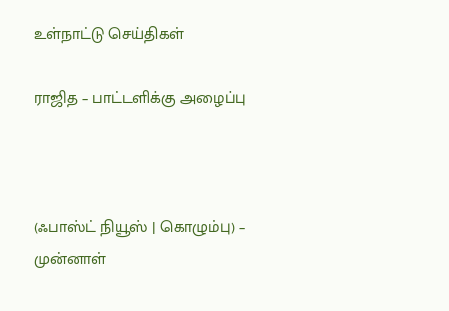உள்நாட்டு செய்திகள்

ராஜித – பாட்டளிக்கு அழைப்பு



(ஃபாஸ்ட் நியூஸ் | கொழும்பு) –  முன்னாள்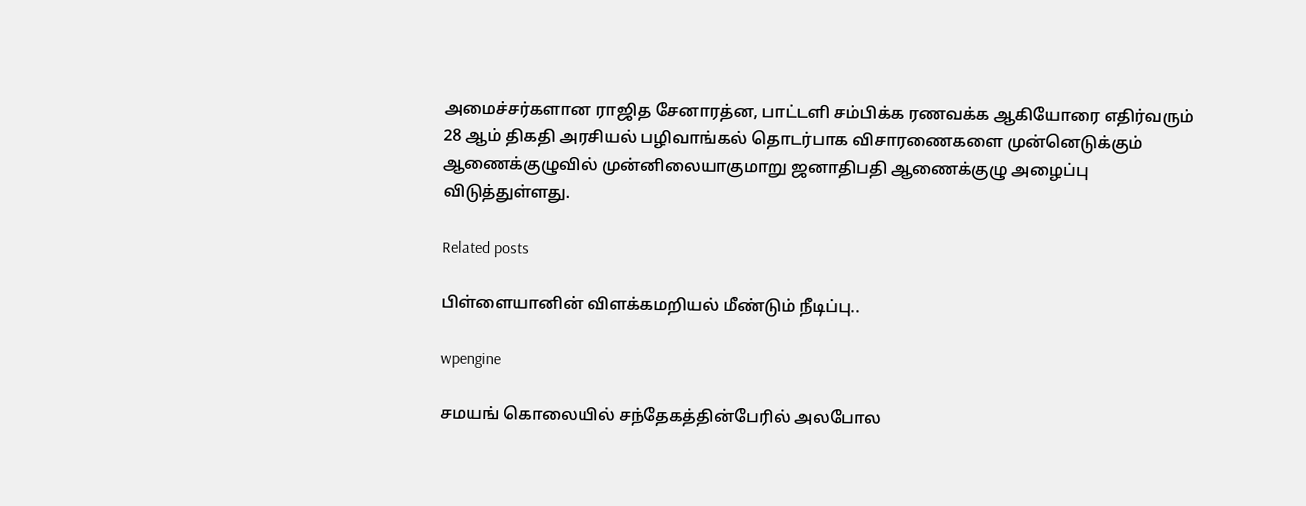அமைச்சர்களான ராஜித சேனாரத்ன, பாட்டளி சம்பிக்க ரணவக்க ஆகியோரை எதிர்வரும் 28 ஆம் திகதி அரசியல் பழிவாங்கல் தொடர்பாக விசாரணைகளை முன்னெடுக்கும் ஆணைக்குழுவில் முன்னிலையாகுமாறு ஜனாதிபதி ஆணைக்குழு அழைப்பு விடுத்துள்ளது.

Related posts

பிள்ளையானின் விளக்கமறியல் மீண்டும் நீடிப்பு..

wpengine

சமயங் கொலையில் சந்தேகத்தின்பேரில் அலபோல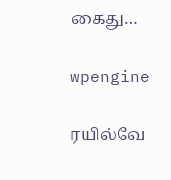கைது…

wpengine

ரயில்வே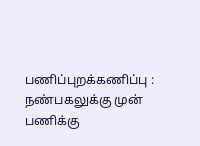பணிப்புறக்கணிப்பு : நண்பகலுக்கு முன் பணிக்கு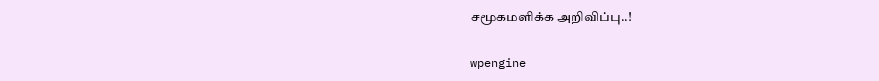சமூகமளிக்க அறிவிப்பு..!

wpengine